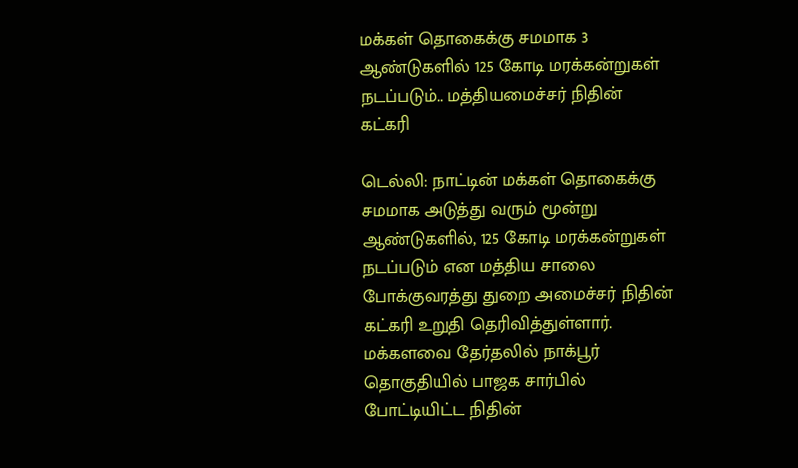மக்கள் தொகைக்கு சமமாக 3 ஆண்டுகளில் 125 கோடி மரக்கன்றுகள் நடப்படும்.. மத்தியமைச்சர் நிதின் கட்கரி

டெல்லி: நாட்டின் மக்கள் தொகைக்கு சமமாக அடுத்து வரும் மூன்று ஆண்டுகளில், 125 கோடி மரக்கன்றுகள் நடப்படும் என மத்திய சாலை போக்குவரத்து துறை அமைச்சர் நிதின் கட்கரி உறுதி தெரிவித்துள்ளார். மக்களவை தேர்தலில் நாக்பூர் தொகுதியில் பாஜக சார்பில் போட்டியிட்ட நிதின்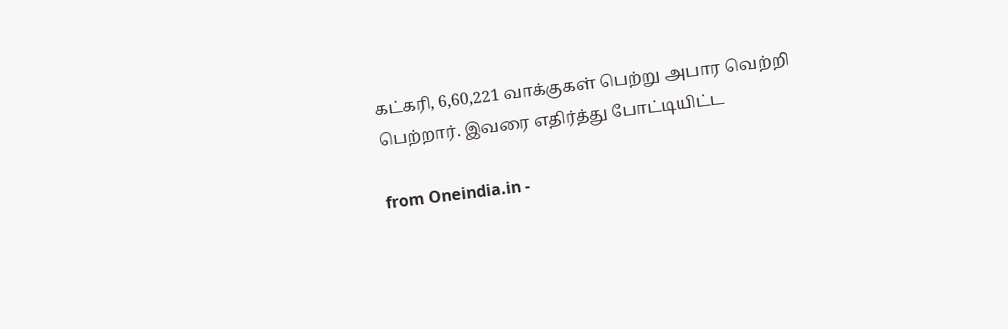கட்கரி, 6,60,221 வாக்குகள் பெற்று அபார வெற்றி பெற்றார். இவரை எதிர்த்து போட்டியிட்ட

from Oneindia.in -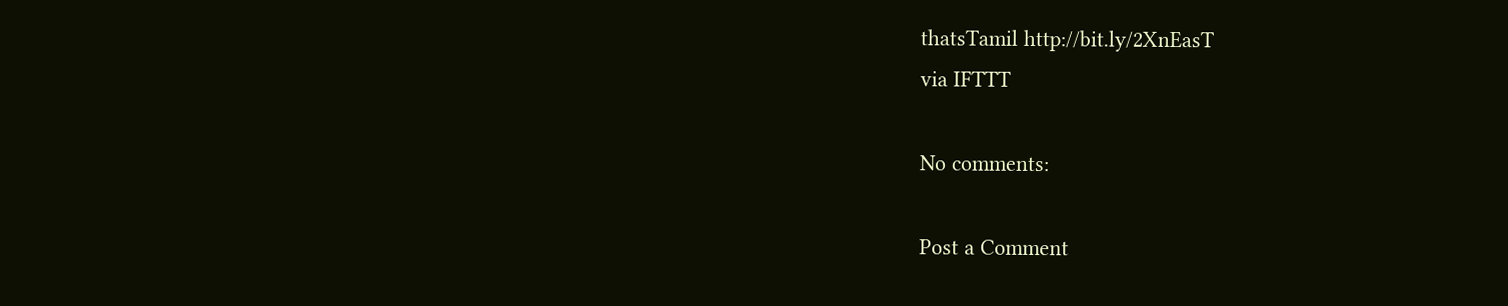thatsTamil http://bit.ly/2XnEasT
via IFTTT

No comments:

Post a Comment